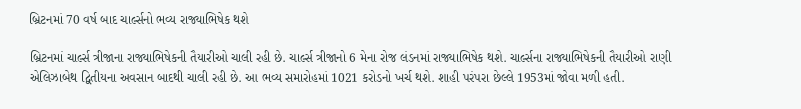બ્રિટનમાં 70 વર્ષ બાદ ચાર્લ્સનો ભવ્ય રાજ્યાભિષેક થશે

બ્રિટનમાં ચાર્લ્સ ત્રીજાના રાજ્યાભિષેકની તૈયારીઓ ચાલી રહી છે. ચાર્લ્સ ત્રીજાનો 6 મેના રોજ લંડનમાં રાજ્યાભિષેક થશે. ચાર્લ્સના રાજ્યાભિષેકની તૈયારીઓ રાણી એલિઝાબેથ દ્વિતીયના અવસાન બાદથી ચાલી રહી છે. આ ભવ્ય સમારોહમાં 1021 કરોડનો ખર્ચ થશે. શાહી પરંપરા છેલ્લે 1953માં જોવા મળી હતી.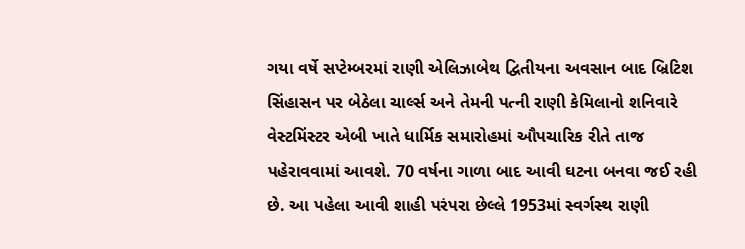ગયા વર્ષે સપ્ટેમ્બરમાં રાણી એલિઝાબેથ દ્વિતીયના અવસાન બાદ બ્રિટિશ સિંહાસન પર બેઠેલા ચાર્લ્સ અને તેમની પત્ની રાણી કેમિલાનો શનિવારે વેસ્ટમિંસ્ટર એબી ખાતે ધાર્મિક સમારોહમાં ઔપચારિક રીતે તાજ પહેરાવવામાં આવશે. 70 વર્ષના ગાળા બાદ આવી ઘટના બનવા જઈ રહી છે. આ પહેલા આવી શાહી પરંપરા છેલ્લે 1953માં સ્વર્ગસ્થ રાણી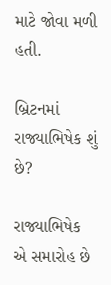માટે જોવા મળી હતી.

બ્રિટનમાં રાજ્યાભિષેક શું છે?

રાજ્યાભિષેક એ સમારોહ છે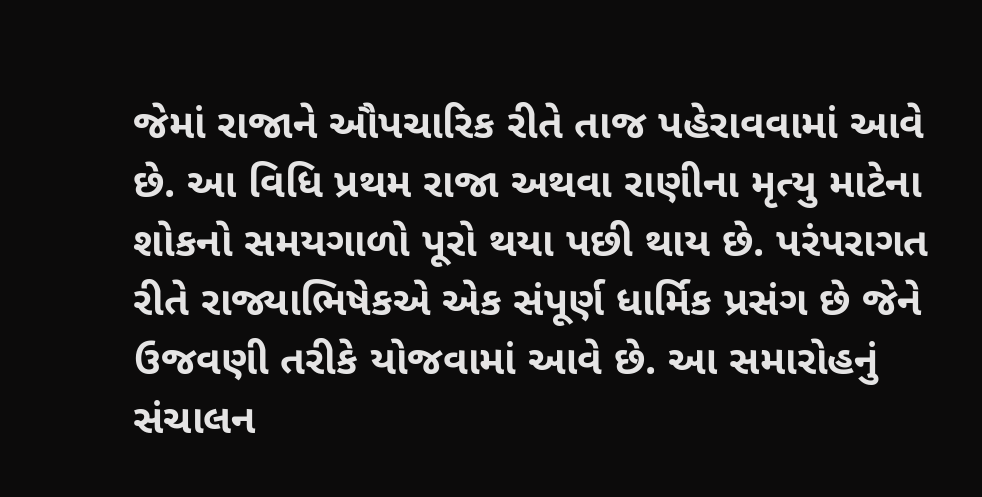જેમાં રાજાને ઔપચારિક રીતે તાજ પહેરાવવામાં આવે છે. આ વિધિ પ્રથમ રાજા અથવા રાણીના મૃત્યુ માટેના શોકનો સમયગાળો પૂરો થયા પછી થાય છે. પરંપરાગત રીતે રાજ્યાભિષેકએ એક સંપૂર્ણ ધાર્મિક પ્રસંગ છે જેને ઉજવણી તરીકે યોજવામાં આવે છે. આ સમારોહનું સંચાલન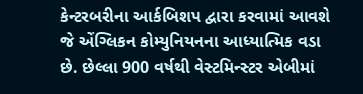કેન્ટરબરીના આર્કબિશપ દ્વારા કરવામાં આવશે જે એંગ્લિકન કોમ્યુનિયનના આધ્યાત્મિક વડા છે. છેલ્લા 900 વર્ષથી વેસ્ટમિન્સ્ટર એબીમાં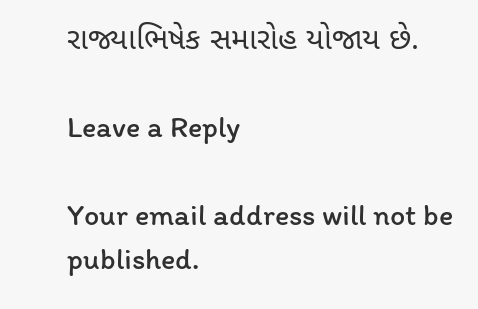રાજ્યાભિષેક સમારોહ યોજાય છે.

Leave a Reply

Your email address will not be published.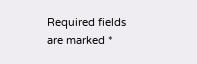Required fields are marked *